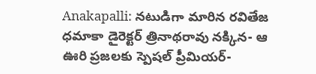Anakapalli: నటుడిగా మారిన రవితేజ ధమాకా డైరెక్టర్ త్రినాథరావు నక్కిన- ఆ ఊరి ప్రజలకు స్పెషల్ ప్రీమియర్-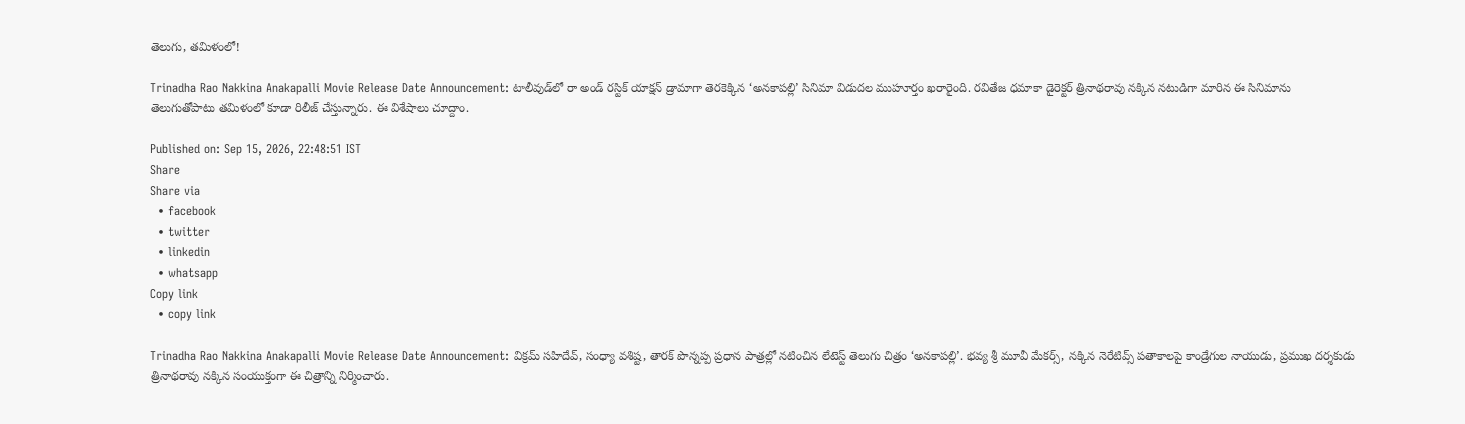తెలుగు, తమిళంలో!

Trinadha Rao Nakkina Anakapalli Movie Release Date Announcement: టాలీవుడ్‌లో రా అండ్ రస్టిక్ యాక్షన్ డ్రామాగా తెరకెక్కిన ‘అనకాపల్లి’ సినిమా విడుదల ముహూర్తం ఖరారైంది. రవితేజ ధమాకా డైరెక్టర్ త్రినాథరావు నక్కిన నటుడిగా మారిన ఈ సినిమాను తెలుగుతోపాటు తమిళంలో కూడా రిలీజ్ చేస్తున్నారు. ఈ విశేషాలు చూద్దాం.

Published on: Sep 15, 2026, 22:48:51 IST
Share
Share via
  • facebook
  • twitter
  • linkedin
  • whatsapp
Copy link
  • copy link

Trinadha Rao Nakkina Anakapalli Movie Release Date Announcement: విక్రమ్ సహిదేవ్, సంధ్యా వశిష్ట, తారక్ పొన్నప్ప ప్రధాన పాత్రల్లో నటించిన లేటెస్ట్ తెలుగు చిత్రం ‘అనకాపల్లి’. భవ్య శ్రీ మూవీ మేకర్స్, నక్కిన నెరేటివ్స్ పతాకాలపై కాండ్రేగుల నాయుడు, ప్రముఖ దర్శకుడు త్రినాథరావు నక్కిన సంయుక్తంగా ఈ చిత్రాన్ని నిర్మించారు.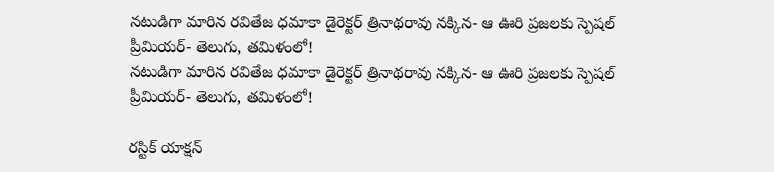నటుడిగా మారిన రవితేజ ధమాకా డైరెక్టర్ త్రినాథరావు నక్కిన- ఆ ఊరి ప్రజలకు స్పెషల్ ప్రీమియర్- తెలుగు, తమిళంలో!
నటుడిగా మారిన రవితేజ ధమాకా డైరెక్టర్ త్రినాథరావు నక్కిన- ఆ ఊరి ప్రజలకు స్పెషల్ ప్రీమియర్- తెలుగు, తమిళంలో!

రస్టిక్ యాక్షన్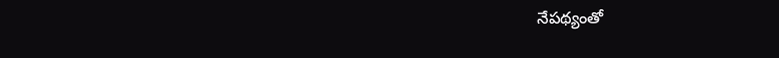నేపథ్యంతో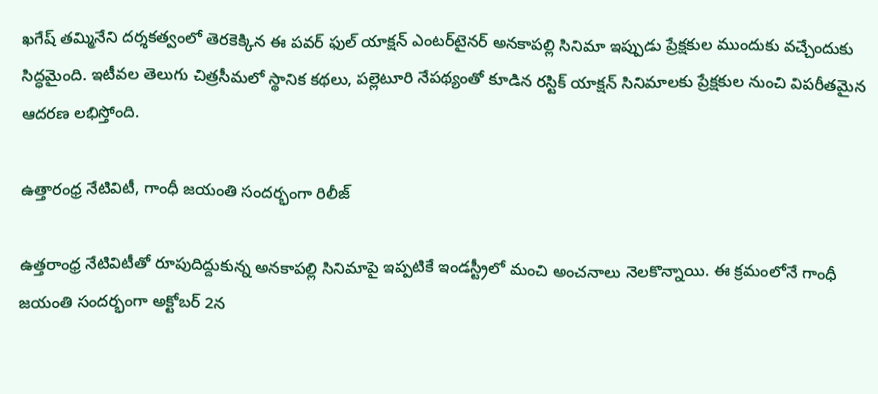ఖగేష్ తమ్మినేని దర్శకత్వంలో తెరకెక్కిన ఈ పవర్ ఫుల్ యాక్షన్ ఎంటర్‌టైనర్ అనకాపల్లి సినిమా ఇప్పుడు ప్రేక్షకుల ముందుకు వచ్చేందుకు సిద్ధమైంది. ఇటీవల తెలుగు చిత్రసీమలో స్థానిక కథలు, పల్లెటూరి నేపథ్యంతో కూడిన రస్టిక్ యాక్షన్ సినిమాలకు ప్రేక్షకుల నుంచి విపరీతమైన ఆదరణ లభిస్తోంది.

ఉత్తారంధ్ర నేటివిటీ, గాంధీ జయంతి సందర్భంగా రిలీజ్

ఉత్తరాంధ్ర నేటివిటీతో రూపుదిద్దుకున్న అనకాపల్లి సినిమాపై ఇప్పటికే ఇండస్ట్రీలో మంచి అంచనాలు నెలకొన్నాయి. ఈ క్రమంలోనే గాంధీ జయంతి సందర్భంగా అక్టోబర్ 2న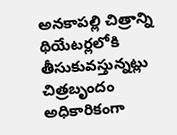అనకాపల్లి చిత్రాన్ని థియేటర్లలోకి తీసుకువస్తున్నట్లు చిత్రబృందం అధికారికంగా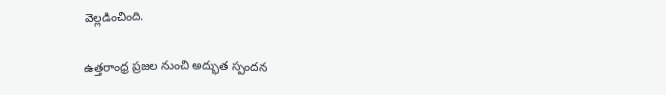వెల్లడించింది.

ఉత్తరాంధ్ర ప్రజల నుంచి అద్భుత స్పందన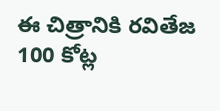ఈ చిత్రానికి రవితేజ 100 కోట్ల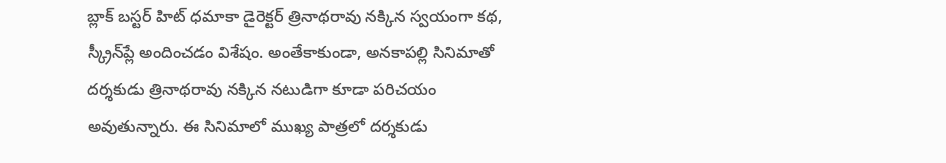బ్లాక్ బస్టర్ హిట్ ధమాకా డైరెక్టర్ త్రినాథరావు నక్కిన స్వయంగా కథ, స్క్రీన్‌ప్లే అందించడం విశేషం. అంతేకాకుండా, అనకాపల్లి సినిమాతో దర్శకుడు త్రినాథరావు నక్కిన నటుడిగా కూడా పరిచయం అవుతున్నారు. ఈ సినిమాలో ముఖ్య పాత్రలో దర్శకుడు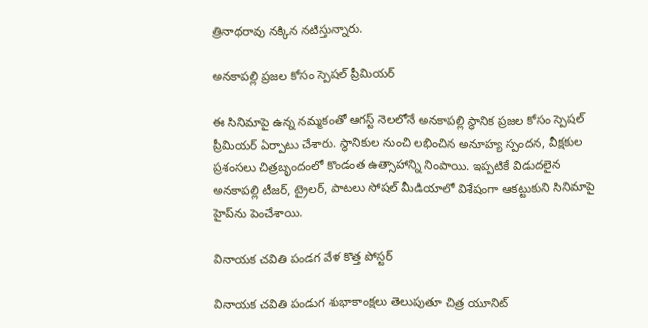త్రినాథరావు నక్కిన నటిస్తున్నారు.

అనకాపల్లి ప్రజల కోసం స్పెషల్ ప్రీమియర్

ఈ సినిమాపై ఉన్న నమ్మకంతో ఆగస్ట్ నెలలోనే అనకాపల్లి స్థానిక ప్రజల కోసం స్పెషల్ ప్రీమియర్ ఏర్పాటు చేశారు. స్థానికుల నుంచి లభించిన అనూహ్య స్పందన, వీక్షకుల ప్రశంసలు చిత్రబృందంలో కొండంత ఉత్సాహాన్ని నింపాయి. ఇప్పటికే విడుదలైన అనకాపల్లి టీజర్, ట్రైలర్, పాటలు సోషల్ మీడియాలో విశేషంగా ఆకట్టుకుని సినిమాపై హైప్‌ను పెంచేశాయి.

వినాయక చవితి పండగ వేళ కొత్త పోస్టర్

వినాయక చవితి పండుగ శుభాకాంక్షలు తెలుపుతూ చిత్ర యూనిట్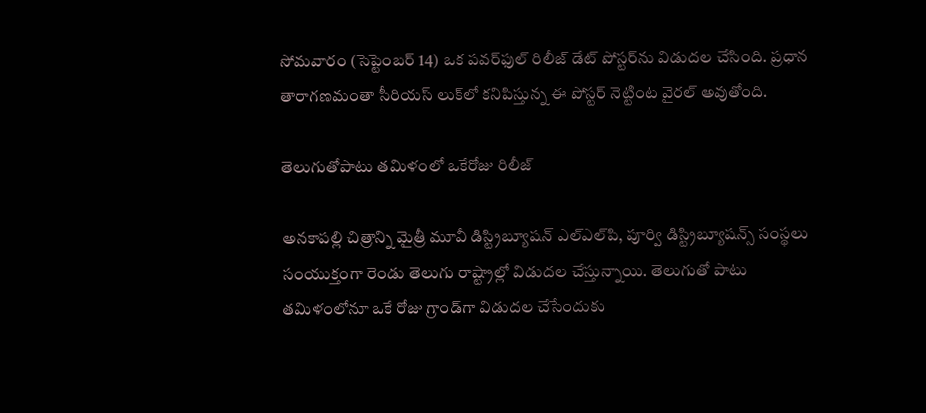సోమవారం (సెప్టెంబర్ 14) ఒక పవర్‌ఫుల్ రిలీజ్ డేట్ పోస్టర్‌ను విడుదల చేసింది. ప్రధాన తారాగణమంతా సీరియస్ లుక్‌లో కనిపిస్తున్న ఈ పోస్టర్ నెట్టింట వైరల్ అవుతోంది.

తెలుగుతోపాటు తమిళంలో ఒకేరోజు రిలీజ్

అనకాపల్లి చిత్రాన్ని మైత్రీ మూవీ డిస్ట్రిబ్యూషన్ ఎల్ఎల్‌పి, పూర్వి డిస్ట్రిబ్యూషన్స్ సంస్థలు సంయుక్తంగా రెండు తెలుగు రాష్ట్రాల్లో విడుదల చేస్తున్నాయి. తెలుగుతో పాటు తమిళంలోనూ ఒకే రోజు గ్రాండ్‌గా విడుదల చేసేందుకు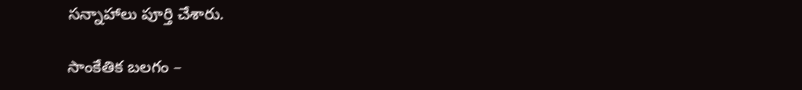సన్నాహాలు పూర్తి చేశారు.

సాంకేతిక బలగం –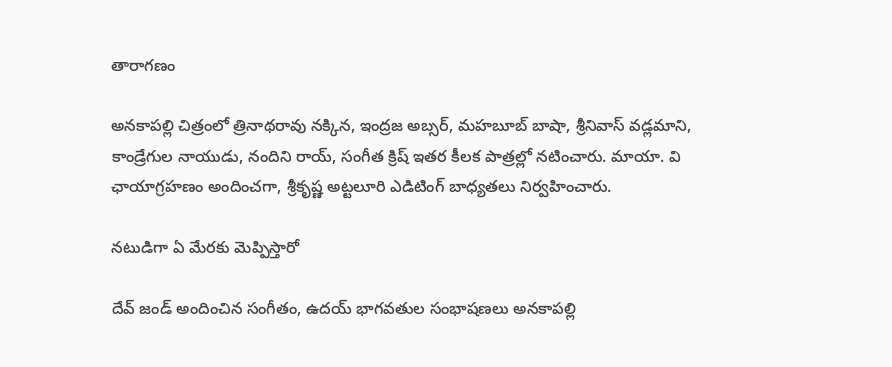తారాగణం

అనకాపల్లి చిత్రంలో త్రినాథరావు నక్కిన, ఇంద్రజ అబ్సర్, మహబూబ్ బాషా, శ్రీనివాస్ వడ్లమాని, కాండ్రేగుల నాయుడు, నందిని రాయ్, సంగీత క్రిష్ ఇతర కీలక పాత్రల్లో నటించారు. మాయా. వి ఛాయాగ్రహణం అందించగా, శ్రీకృష్ణ అట్టలూరి ఎడిటింగ్ బాధ్యతలు నిర్వహించారు.

నటుడిగా ఏ మేరకు మెప్పిస్తారో

దేవ్ జండ్ అందించిన సంగీతం, ఉదయ్ భాగవతుల సంభాషణలు అనకాపల్లి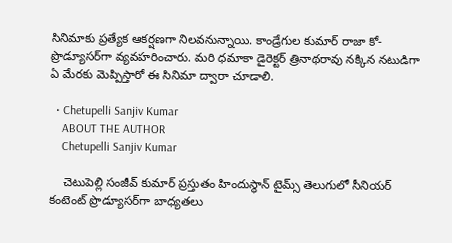సినిమాకు ప్రత్యేక ఆకర్షణగా నిలవనున్నాయి. కాండ్రేగుల కుమార్ రాజా కో-ప్రొడ్యూసర్‌గా వ్యవహరించారు. మరి ధమాకా డైరెక్టర్ త్రినాథరావు నక్కిన నటుడిగా ఏ మేరకు మెప్పిస్తారో ఈ సినిమా ద్వారా చూడాలి.

  • Chetupelli Sanjiv Kumar
    ABOUT THE AUTHOR
    Chetupelli Sanjiv Kumar

    చెటుపెల్లి సంజీవ్ కుమార్ ప్రస్తుతం హిందుస్థాన్ టైమ్స్ తెలుగులో సీనియర్ కంటెంట్ ప్రొడ్యూసర్‌గా బాధ్యతలు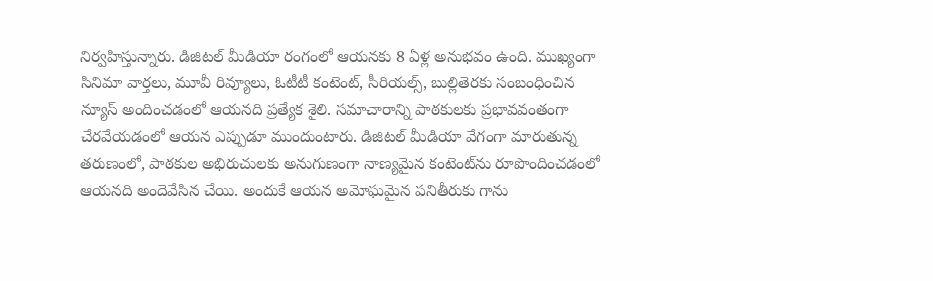నిర్వహిస్తున్నారు. డిజిటల్ మీడియా రంగంలో ఆయనకు 8 ఏళ్ల అనుభవం ఉంది. ముఖ్యంగా సినిమా వార్తలు, మూవీ రివ్యూలు, ఓటీటీ కంటెంట్, సీరియల్స్, బుల్లితెరకు సంబంధించిన న్యూస్ అందించడంలో ఆయనది ప్రత్యేక శైలి. సమాచారాన్ని పాఠకులకు ప్రభావవంతంగా చేరవేయడంలో ఆయన ఎప్పుడూ ముందుంటారు. డిజిటల్ మీడియా వేగంగా మారుతున్న తరుణంలో, పాఠకుల అభిరుచులకు అనుగుణంగా నాణ్యమైన కంటెంట్‌ను రూపొందించడంలో ఆయనది అందెవేసిన చేయి. అందుకే ఆయన అమోఘమైన పనితీరుకు గాను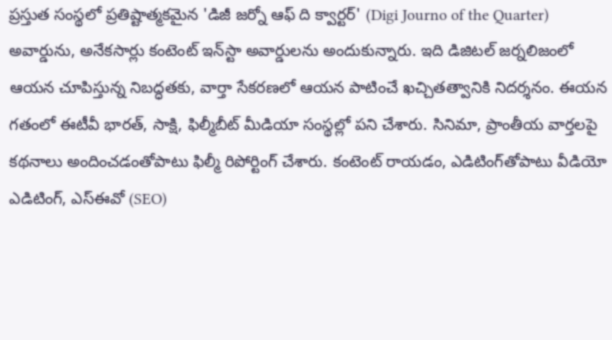ప్రస్తుత సంస్థలో ప్రతిష్టాత్మకమైన 'డిజీ జర్నో ఆఫ్ ది క్వార్టర్' (Digi Journo of the Quarter) అవార్డును, అనేకసార్లు కంటెంట్ ఇన్‌స్టా అవార్డులను అందుకున్నారు. ఇది డిజిటల్ జర్నలిజంలో ఆయన చూపిస్తున్న నిబద్ధతకు, వార్తా సేకరణలో ఆయన పాటించే ఖచ్చితత్వానికి నిదర్శనం. ఈయన గతంలో ఈటీవీ భారత్, సాక్షి, ఫిల్మీబీట్ మీడియా సంస్థల్లో పని చేశారు. సినిమా, ప్రాంతీయ వార్తలపై కథనాలు అందించడంతోపాటు ఫిల్మీ రిపోర్టింగ్ చేశారు. కంటెంట్ రాయడం, ఎడిటింగ్‌తోపాటు వీడియో ఎడిటింగ్, ఎస్‌ఈవో (SEO)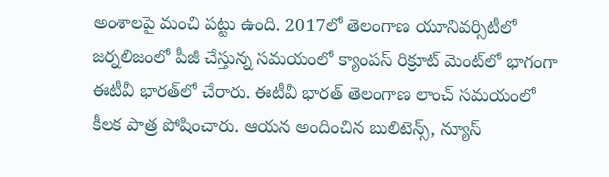అంశాలపై మంచి పట్టు ఉంది. 2017లో తెలంగాణ యూనివర్సిటీలో జర్నలిజంలో పీజీ చేస్తున్న సమయంలో క్యాంపస్ రిక్రూట్ మెంట్‌లో భాగంగా ఈటీవీ భారత్‌లో చేరారు. ఈటీవీ భారత్ తెలంగాణ లాంచ్ సమయంలో కీలక పాత్ర పోషించారు. ఆయన అందించిన బులిటెన్స్, న్యూస్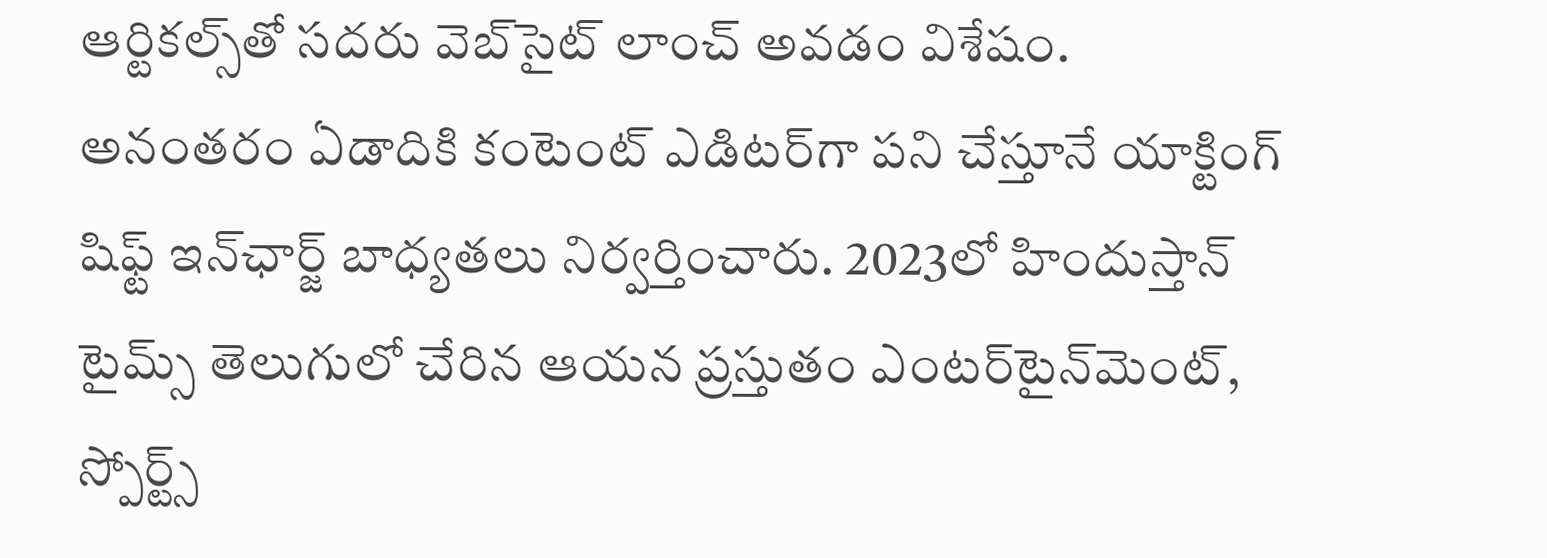ఆర్టికల్స్‌తో సదరు వెబ్‌సైట్ లాంచ్ అవడం విశేషం. అనంతరం ఏడాదికి కంటెంట్ ఎడిటర్‌గా పని చేస్తూనే యాక్టింగ్ షిఫ్ట్ ఇన్‌ఛార్జ్ బాధ్యతలు నిర్వర్తించారు. 2023లో హిందుస్తాన్ టైమ్స్ తెలుగులో చేరిన ఆయన ప్రస్తుతం ఎంటర్‌టైన్‌మెంట్, స్పోర్ట్స్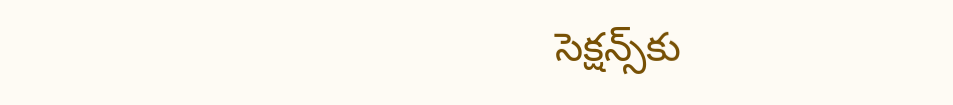సెక్షన్స్‌కు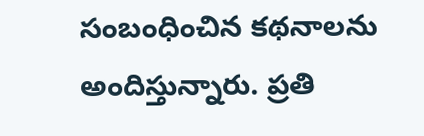సంబంధించిన కథనాలను అందిస్తున్నారు. ప్రతి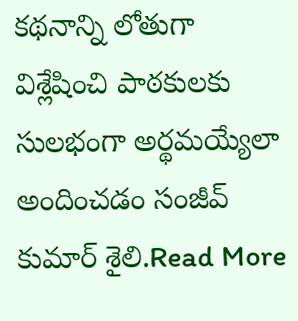కథనాన్ని లోతుగా విశ్లేషించి పాఠకులకు సులభంగా అర్థమయ్యేలా అందించడం సంజీవ్ కుమార్ శైలి.Read More